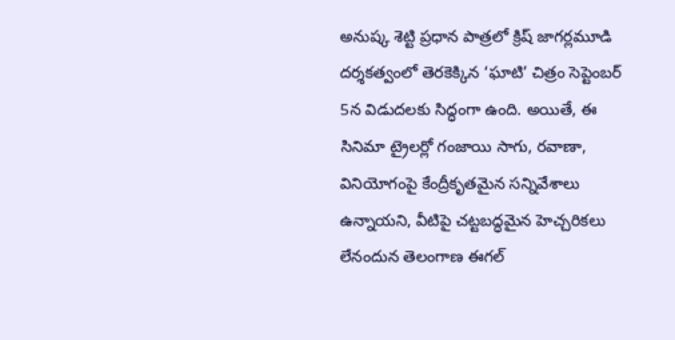అనుష్క శెట్టి ప్రధాన పాత్రలో క్రిష్ జాగర్లమూడి దర్శకత్వంలో తెరకెక్కిన ‘ఘాటి’ చిత్రం సెప్టెంబర్ 5న విడుదలకు సిద్ధంగా ఉంది. అయితే, ఈ సినిమా ట్రైలర్లో గంజాయి సాగు, రవాణా, వినియోగంపై కేంద్రీకృతమైన సన్నివేశాలు ఉన్నాయని, వీటిపై చట్టబద్ధమైన హెచ్చరికలు లేనందున తెలంగాణ ఈగల్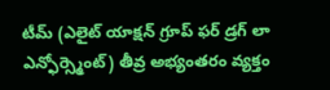టీమ్ (ఎలైట్ యాక్షన్ గ్రూప్ ఫర్ డ్రగ్ లా ఎన్ఫోర్స్మెంట్) తీవ్ర అభ్యంతరం వ్యక్తం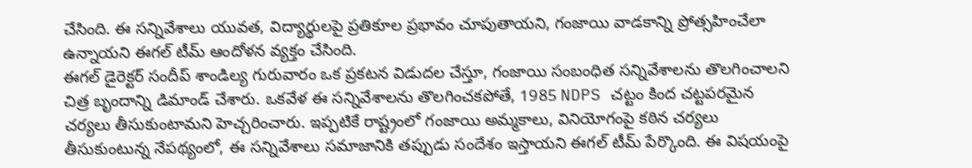చేసింది. ఈ సన్నివేశాలు యువత, విద్యార్థులపై ప్రతికూల ప్రభావం చూపుతాయని, గంజాయి వాడకాన్ని ప్రోత్సహించేలా ఉన్నాయని ఈగల్ టీమ్ ఆందోళన వ్యక్తం చేసింది.
ఈగల్ డైరెక్టర్ సందీప్ శాండిల్య గురువారం ఒక ప్రకటన విడుదల చేస్తూ, గంజాయి సంబంధిత సన్నివేశాలను తొలగించాలని చిత్ర బృందాన్ని డిమాండ్ చేశారు. ఒకవేళ ఈ సన్నివేశాలను తొలగించకపోతే, 1985 NDPS చట్టం కింద చట్టపరమైన చర్యలు తీసుకుంటామని హెచ్చరించారు. ఇప్పటికే రాష్ట్రంలో గంజాయి అమ్మకాలు, వినియోగంపై కఠిన చర్యలు తీసుకుంటున్న నేపథ్యంలో, ఈ సన్నివేశాలు సమాజానికి తప్పుడు సందేశం ఇస్తాయని ఈగల్ టీమ్ పేర్కొంది. ఈ విషయంపై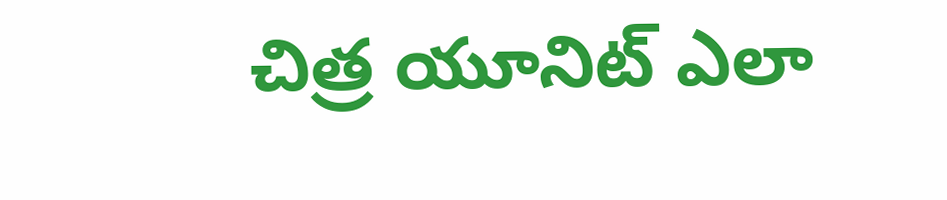చిత్ర యూనిట్ ఎలా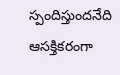స్పందిస్తుందనేది ఆసక్తికరంగా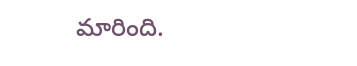మారింది.